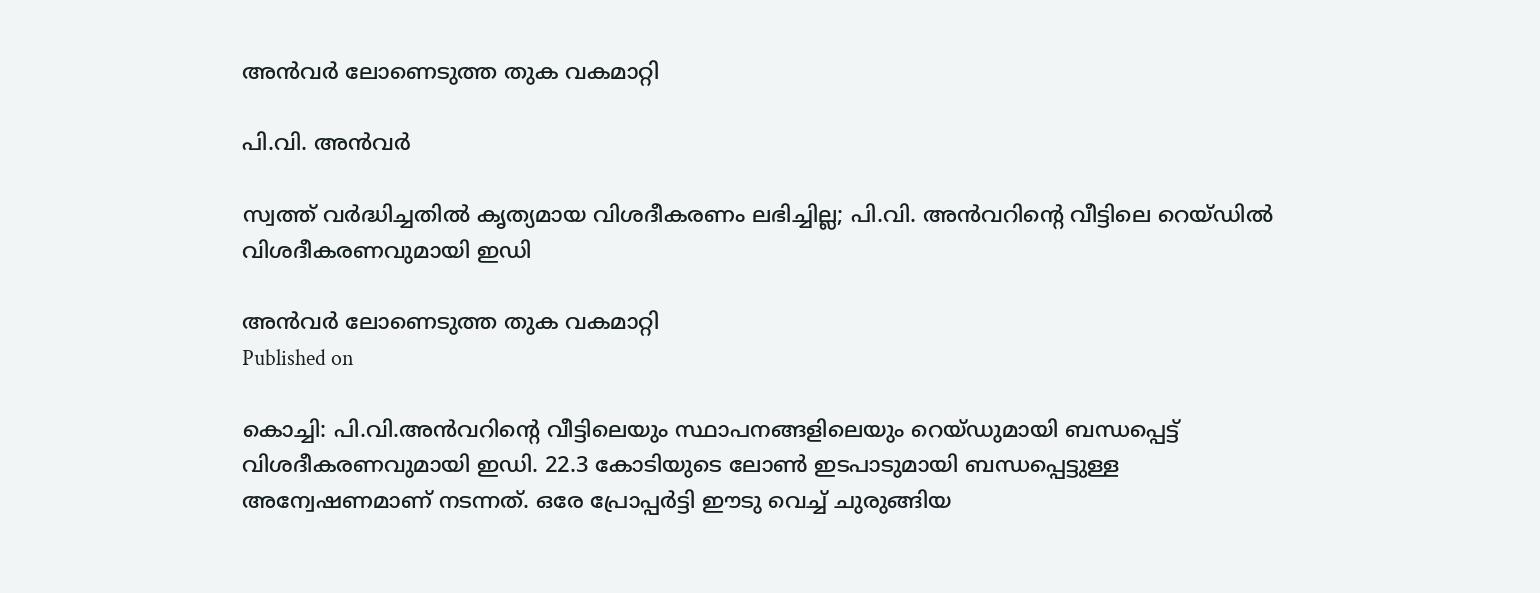അൻവർ ലോണെടുത്ത തുക വകമാറ്റി

പി.വി. അൻവർ

സ്വത്ത് വർദ്ധിച്ചതിൽ കൃത്യമായ വിശദീകരണം ലഭിച്ചില്ല; പി.വി. അൻവറിന്‍റെ വീട്ടിലെ റെയ്ഡിൽ വിശദീകരണവുമായി ഇഡി

അൻവർ ലോണെടുത്ത തുക വകമാറ്റി
Published on

കൊച്ചി: പി.വി.അൻവറിന്‍റെ വീട്ടിലെയും സ്ഥാപനങ്ങളിലെയും റെയ്ഡുമായി ബന്ധപ്പെട്ട് വിശദീകരണവുമായി ഇഡി. 22.3 കോടിയുടെ ലോൺ ഇടപാടുമായി ബന്ധപ്പെട്ടുള്ള അന്വേഷണമാണ് നടന്നത്. ഒരേ പ്രോപ്പർട്ടി ഈടു വെച്ച് ചുരുങ്ങിയ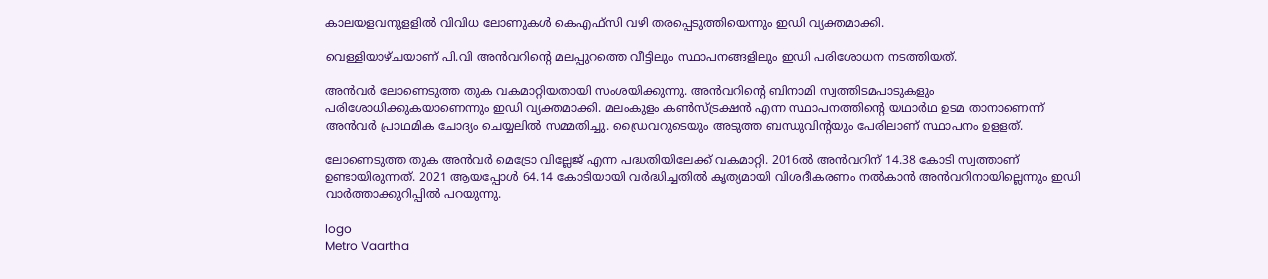കാലയളവനുളളിൽ വിവിധ ലോണുകൾ കെഎഫ്സി വഴി തരപ്പെടുത്തിയെന്നും ഇഡി വ്യക്തമാക്കി.

വെള്ളിയാഴ്ചയാണ് പി.വി അൻവറിന്‍റെ മലപ്പുറത്തെ വീട്ടിലും സ്ഥാപനങ്ങളിലും ഇഡി പരിശോധന നടത്തിയത്.

അൻവർ ലോണെടുത്ത തുക വകമാറ്റിയതായി സംശയിക്കുന്നു. അൻവറിന്‍റെ ബിനാമി സ്വത്തിടമപാടുകളും പരിശോധിക്കുകയാണെന്നും ഇഡി വ്യക്തമാക്കി. മലംകുളം കൺസ്ട്രക്ഷൻ എന്ന സ്ഥാപനത്തിന്‍റെ യഥാർഥ ഉടമ താനാണെന്ന് അൻവർ പ്രാഥമിക ചോദ്യം ചെയ്യലിൽ സമ്മതിച്ചു. ഡ്രൈവറുടെയും അടുത്ത ബന്ധുവിന്‍റയും പേരിലാണ് സ്ഥാപനം ഉളളത്.

ലോണെടുത്ത തുക അൻവർ മെട്രോ വില്ലേജ് എന്ന പദ്ധതിയിലേക്ക് വകമാറ്റി. 2016ൽ അൻവറിന് 14.38 കോടി സ്വത്താണ് ഉണ്ടായിരുന്നത്. 2021 ആയപ്പോൾ 64.14 കോടിയായി വർദ്ധിച്ചതിൽ കൃത്യമായി വിശദീകരണം നൽകാൻ അൻവറിനായില്ലെന്നും ഇഡി വാർത്താക്കുറിപ്പിൽ പറയുന്നു.

logo
Metro Vaartha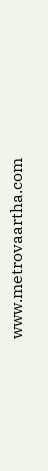www.metrovaartha.com